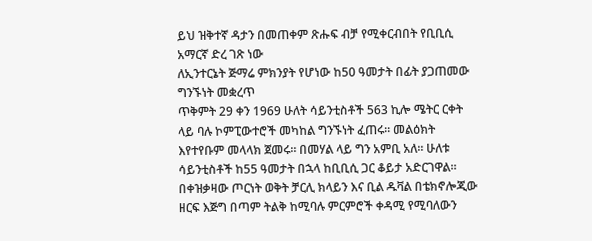ይህ ዝቅተኛ ዳታን በመጠቀም ጽሑፍ ብቻ የሚቀርብበት የቢቢሲ አማርኛ ድረ ገጽ ነው
ለኢንተርኔት ጅማሬ ምክንያት የሆነው ከ50 ዓመታት በፊት ያጋጠመው ግንኙነት መቋረጥ
ጥቅምት 29 ቀን 1969 ሁለት ሳይንቲስቶች 563 ኪሎ ሜትር ርቀት ላይ ባሉ ኮምፒውተሮች መካከል ግንኙነት ፈጠሩ። መልዕክት እየተየቡም መላላክ ጀመሩ። በመሃል ላይ ግን አምቢ አለ። ሁለቱ ሳይንቲስቶች ከ55 ዓመታት በኋላ ከቢቢሲ ጋር ቆይታ አድርገዋል።
በቀዝቃዛው ጦርነት ወቅት ቻርሊ ክላይን እና ቢል ዱቫል በቴክኖሎጂው ዘርፍ እጅግ በጣም ትልቅ ከሚባሉ ምርምሮች ቀዳሚ የሚባለውን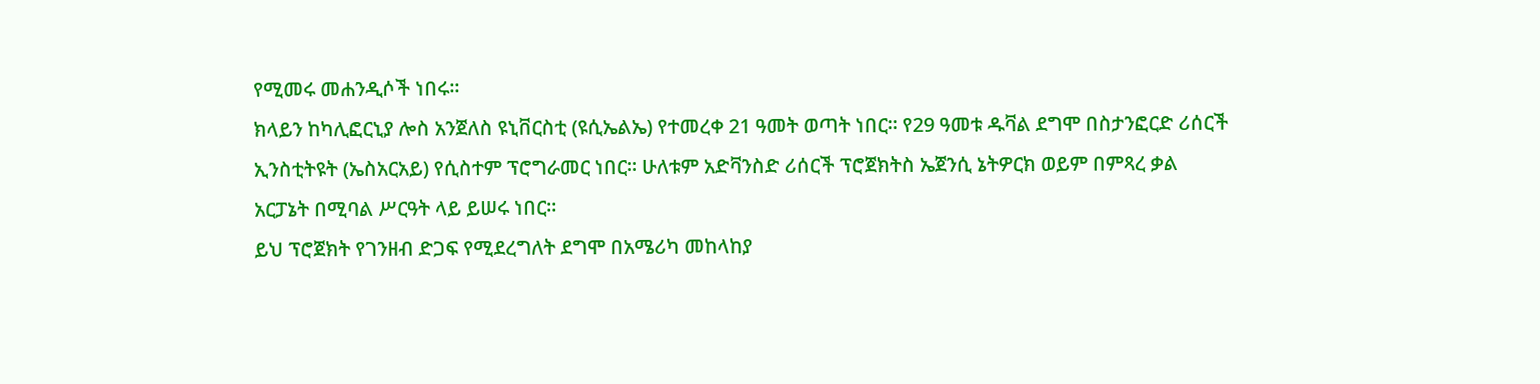የሚመሩ መሐንዲሶች ነበሩ።
ክላይን ከካሊፎርኒያ ሎስ አንጀለስ ዩኒቨርስቲ (ዩሲኤልኤ) የተመረቀ 21 ዓመት ወጣት ነበር። የ29 ዓመቱ ዱቫል ደግሞ በስታንፎርድ ሪሰርች ኢንስቲትዩት (ኤስአርአይ) የሲስተም ፕሮግራመር ነበር። ሁለቱም አድቫንስድ ሪሰርች ፕሮጀክትስ ኤጀንሲ ኔትዎርክ ወይም በምጻረ ቃል አርፓኔት በሚባል ሥርዓት ላይ ይሠሩ ነበር።
ይህ ፕሮጀክት የገንዘብ ድጋፍ የሚደረግለት ደግሞ በአሜሪካ መከላከያ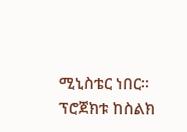ሚኒስቴር ነበር። ፕሮጀክቱ ከስልክ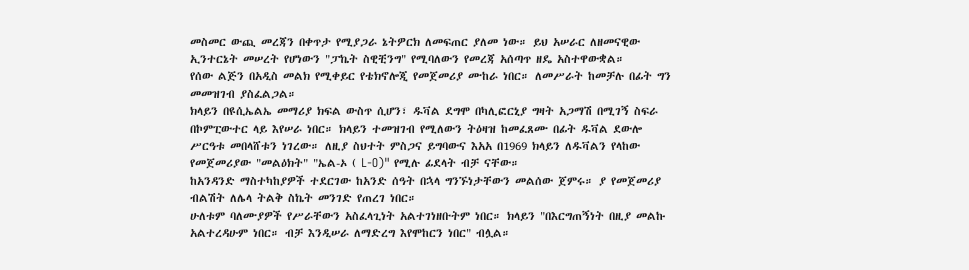መስመር ውጪ መረጃን በቀጥታ የሚያጋራ ኔትዎርክ ለመፍጠር ያለመ ነው። ይህ አሠራር ለዘመናዊው ኢንተርኔት መሠረት የሆነውን "ፓኬት ስዊቺንግ" የሚባለውን የመረጃ አሰጣጥ ዘዴ አስተዋውቋል።
የሰው ልጅን በአዲስ መልክ የሚቀይር የቴክኖሎጂ የመጀመሪያ ሙከራ ነበር። ለመሥራት ከመቻሉ በፊት ግን መመዝገብ ያስፈልጋል።
ክላይን በዩሲኤልኤ መማሪያ ክፍል ውስጥ ሲሆን፣ ዱቫል ደግሞ በካሊፎርኒያ ግዛት አጋማሽ በሚገኝ ስፍራ በኮምፒውተር ላይ እየሠራ ነበር። ክላይን ተመዝገብ የሚለውን ትዕዛዝ ከመፈጸሙ በፊት ዱቫል ደውሎ ሥርዓቱ መበላሸቱን ነገረው። ለዚያ ስህተት ምስጋና ይግባውና እአአ በ1969 ክላይን ለዱቫልን የላከው የመጀመሪያው "መልዕክት" "ኤል-ኦ ( L-O)" የሚሉ ፊደላት ብቻ ናቸው።
ከአንዳንድ ማስተካከያዎች ተደርገው ከአንድ ሰዓት በኋላ ግንኙነታቸውን መልሰው ጀምሩ። ያ የመጀመሪያ ብልሽት ለሌላ ትልቅ ስኬት መንገድ የጠረገ ነበር።
ሁለቱም ባለሙያዎች የሥራቸውን አስፈላጊነት አልተገነዘቡትም ነበር። ክላይን "በእርግጠኝነት በዚያ መልኩ አልተረዳሁም ነበር። ብቻ እንዲሠራ ለማድረግ እየሞከርን ነበር" ብሏል።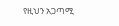የዚህን አጋጣሚ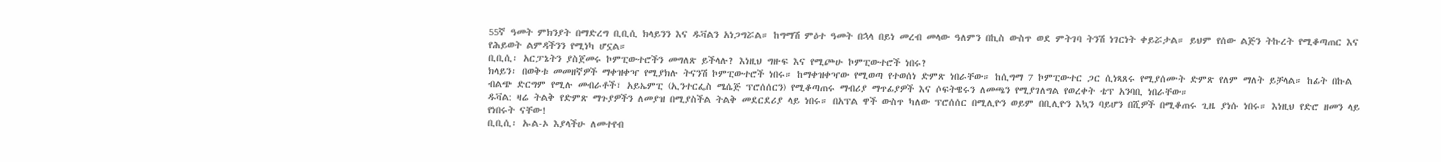55ኛ ዓመት ምክንያት በማድረግ ቢቢሲ ክላይንን እና ዱቫልን አነጋግሯል። ከግማሽ ምዕተ ዓመት በኋላ በይነ መረብ መላው ዓለምን በኪስ ውስጥ ወደ ምትገባ ትንሽ ነገርነት ቀይሯታል። ይህም የሰው ልጅን ትኩረት የሚቆጣጠር እና የሕይወት ልምዳችንን የሚነካ ሆኗል።
ቢቢሲ፡ አርፓኔትን ያስጀመሩ ኮምፒውተሮችን መግለጽ ይችላሉ? እነዚህ ግዙፍ እና የሚጮሁ ኮምፒውተሮች ነበሩ?
ክላይን፡ በወቅቱ መመዘኛዎች ማቀዝቀዣ የሚያክሉ ትናንሽ ኮምፒውተሮች ነበሩ። ከማቀዝቀዣው የሚወጣ የተወሰነ ድምጽ ነበራቸው። ከሲግማ 7 ኮምፒውተር ጋር ሲነጻጸሩ የሚያሰሙት ድምጽ የለም ማለት ይቻላል። ከፊት በኩል ብልጭ ድርግም የሚሉ መብራቶች፣ አይኤምፒ (ኢንተርፌስ ሜሴጅ ፕሮሰሰርን) የሚቆጣጠሩ ማብሪያ ማጥፊያዎች እና ሶፍትዌሩን ለመጫን የሚያገለግል የወረቀት ቴፕ አንባቢ ነበራቸው።
ዱቫል: ዛሬ ትልቅ የድምጽ ማጉያዎችን ለመያዝ በሚያስችል ትልቅ መደርደሪያ ላይ ነበሩ። በአፕል ዋች ውስጥ ካለው ፕሮሰሰር በሚሊዮን ወይም በቢሊዮን እኳን ባይሆን በሺዎች በሚቆጠሩ ጊዜ ያነሱ ነበሩ። እነዚህ የድሮ ዘመን ላይ የነበሩት ናቸው!
ቢቢሲ፡ ኡል-ኦ እያላችሁ ለመተየብ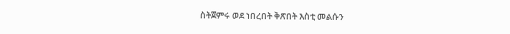ስትጀምሩ ወደ ነበረበት ቅጽበት እስቲ መልሱን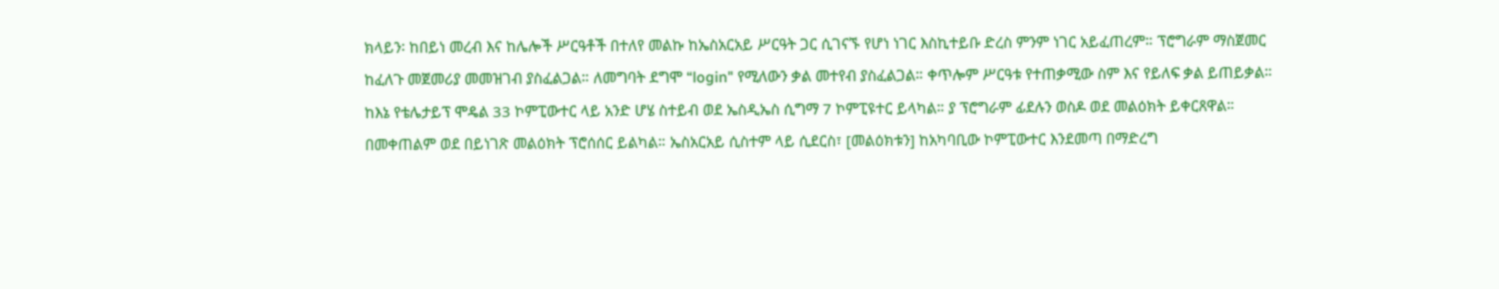ክላይን፡ ከበይነ መረብ እና ከሌሎች ሥርዓቶች በተለየ መልኩ ከኤስአርአይ ሥርዓት ጋር ሲገናኙ የሆነ ነገር እስኪተይቡ ድረስ ምንም ነገር አይፈጠረም። ፕሮግራም ማስጀመር ከፈለጉ መጀመሪያ መመዝገብ ያስፈልጋል። ለመግባት ደግሞ “login" የሚለውን ቃል መተየብ ያስፈልጋል። ቀጥሎም ሥርዓቱ የተጠቃሚው ስም እና የይለፍ ቃል ይጠይቃል።
ከእኔ የቴሌታይፕ ሞዴል 33 ኮምፒውተር ላይ አንድ ሆሄ ስተይብ ወደ ኤስዲኤስ ሲግማ 7 ኮምፒዩተር ይላካል። ያ ፕሮግራም ፊደሉን ወስዶ ወደ መልዕክት ይቀርጸዋል። በመቀጠልም ወደ በይነገጽ መልዕክት ፕሮሰሰር ይልካል። ኤስአርአይ ሲስተም ላይ ሲደርስ፣ [መልዕክቱን] ከአካባቢው ኮምፒውተር እንደመጣ በማድረግ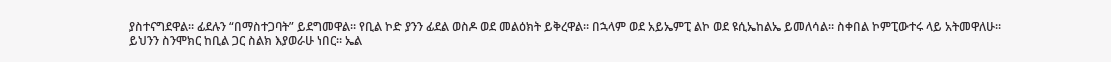ያስተናግደዋል። ፊደሉን “በማስተጋባት” ይደግመዋል። የቢል ኮድ ያንን ፊደል ወስዶ ወደ መልዕክት ይቅረዋል። በኋላም ወደ አይኤምፒ ልኮ ወደ ዩሲኤከልኤ ይመለሳል። ስቀበል ኮምፒውተሩ ላይ አትመዋለሁ።
ይህንን ስንሞክር ከቢል ጋር ስልክ እያወራሁ ነበር። ኤል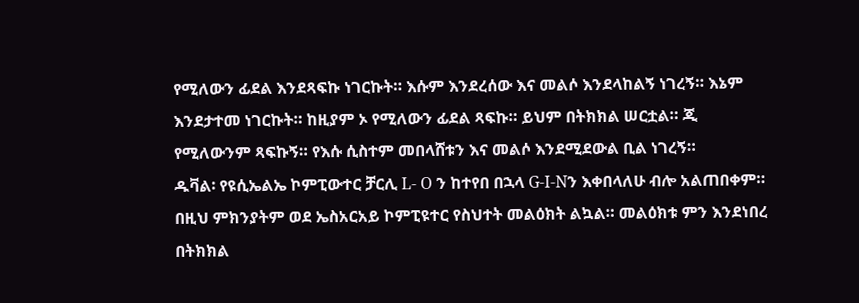የሚለውን ፊደል እንደጻፍኩ ነገርኩት። እሱም እንደረሰው እና መልሶ እንደላከልኝ ነገረኝ። እኔም እንደታተመ ነገርኩት። ከዚያም ኦ የሚለውን ፊደል ጻፍኩ። ይህም በትክክል ሠርቷል። ጂ የሚለውንም ጻፍኩኝ። የእሱ ሲስተም መበላሸቱን እና መልሶ እንደሚደውል ቢል ነገረኝ።
ዱቫል፡ የዩሲኤልኤ ኮምፒውተር ቻርሊ L- O ን ከተየበ በኋላ G-I-Nን እቀበላለሁ ብሎ አልጠበቀም። በዚህ ምክንያትም ወደ ኤስአርአይ ኮምፒዩተር የስህተት መልዕክት ልኳል። መልዕክቱ ምን እንደነበረ በትክክል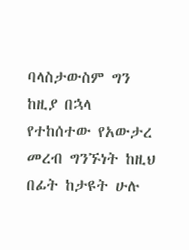ባላስታውስም ግን ከዚያ በኋላ የተከሰተው የአውታረ መረብ ግንኙነት ከዚህ በፊት ከታዩት ሁሉ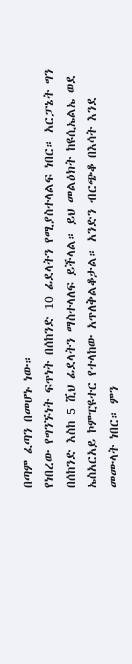በጣም ፈጣን በመሆኑ ነው።
የነበረው የግንኙነት ፍጥነት በሰከንድ 10 ፊደላትን የሚያስተላልፍ ነበር። አርፓኔት ግን በሰከንድ እስከ 5 ሺህ ፊደላትን ማስተላለፍ ይችላል። ይህ መልዕክት ከዩሲኤልኤ ወደ ኤስአርአይ ኮምፒዩተር የተላከው አጥለቅልቆታል። አንድን ብርጭቆ በእሳት እንደ መሙላት ነበር። ምን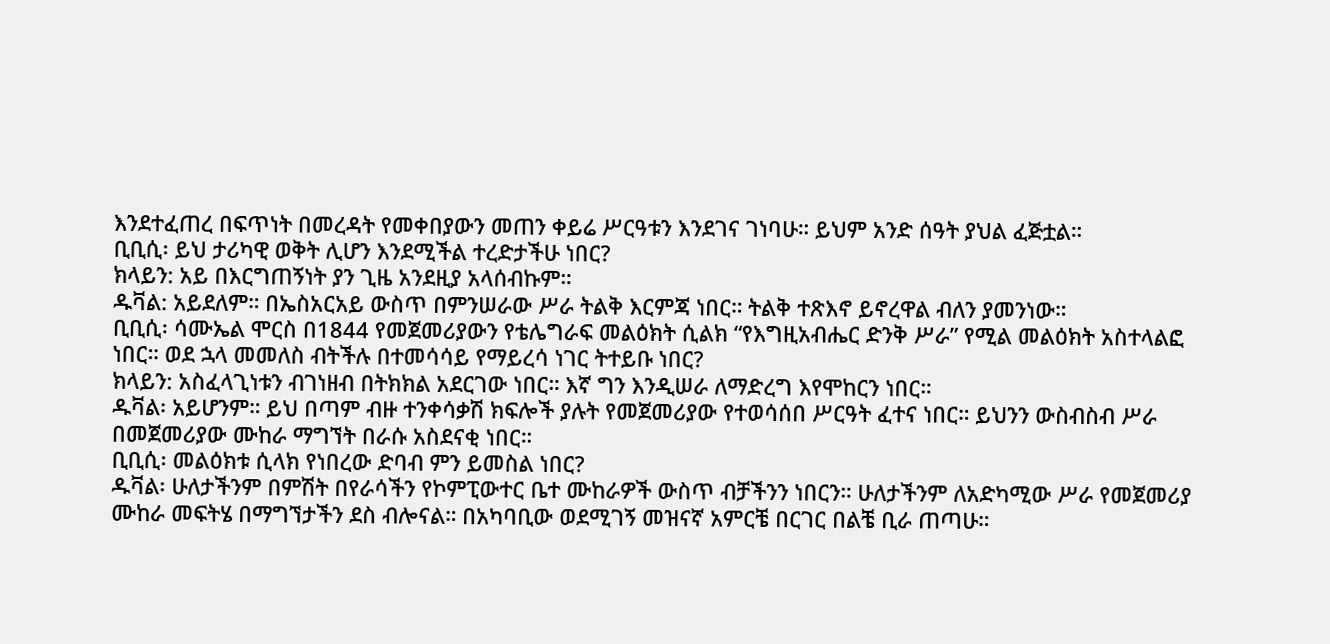እንደተፈጠረ በፍጥነት በመረዳት የመቀበያውን መጠን ቀይሬ ሥርዓቱን እንደገና ገነባሁ። ይህም አንድ ሰዓት ያህል ፈጅቷል።
ቢቢሲ፡ ይህ ታሪካዊ ወቅት ሊሆን እንደሚችል ተረድታችሁ ነበር?
ክላይን: አይ በእርግጠኝነት ያን ጊዜ አንደዚያ አላሰብኩም።
ዱቫል: አይደለም። በኤስአርአይ ውስጥ በምንሠራው ሥራ ትልቅ እርምጃ ነበር። ትልቅ ተጽእኖ ይኖረዋል ብለን ያመንነው።
ቢቢሲ፡ ሳሙኤል ሞርስ በ1844 የመጀመሪያውን የቴሌግራፍ መልዕክት ሲልክ “የእግዚአብሔር ድንቅ ሥራ” የሚል መልዕክት አስተላልፎ ነበር። ወደ ኋላ መመለስ ብትችሉ በተመሳሳይ የማይረሳ ነገር ትተይቡ ነበር?
ክላይን: አስፈላጊነቱን ብገነዘብ በትክክል አደርገው ነበር። እኛ ግን እንዲሠራ ለማድረግ እየሞከርን ነበር።
ዱቫል፡ አይሆንም። ይህ በጣም ብዙ ተንቀሳቃሽ ክፍሎች ያሉት የመጀመሪያው የተወሳሰበ ሥርዓት ፈተና ነበር። ይህንን ውስብስብ ሥራ በመጀመሪያው ሙከራ ማግኘት በራሱ አስደናቂ ነበር።
ቢቢሲ፡ መልዕክቱ ሲላክ የነበረው ድባብ ምን ይመስል ነበር?
ዱቫል፡ ሁለታችንም በምሽት በየራሳችን የኮምፒውተር ቤተ ሙከራዎች ውስጥ ብቻችንን ነበርን። ሁለታችንም ለአድካሚው ሥራ የመጀመሪያ ሙከራ መፍትሄ በማግኘታችን ደስ ብሎናል። በአካባቢው ወደሚገኝ መዝናኛ አምርቼ በርገር በልቼ ቢራ ጠጣሁ።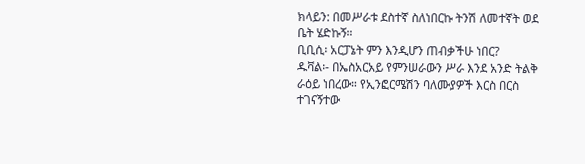ክላይን: በመሥራቱ ደስተኛ ስለነበርኩ ትንሽ ለመተኛት ወደ ቤት ሄድኩኝ።
ቢቢሲ፡ አርፓኔት ምን እንዲሆን ጠብቃችሁ ነበር?
ዱቫል፡- በኤስአርአይ የምንሠራውን ሥራ እንደ አንድ ትልቅ ራዕይ ነበረው። የኢንፎርሜሽን ባለሙያዎች እርስ በርስ ተገናኝተው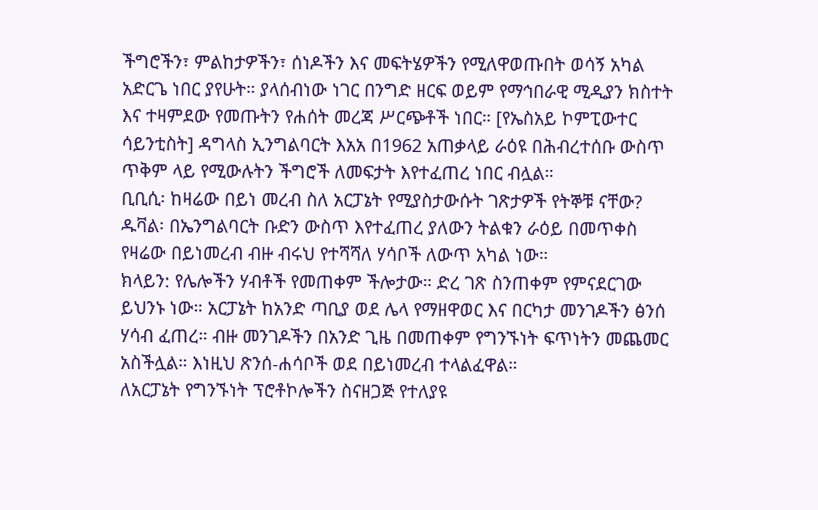ችግሮችን፣ ምልከታዎችን፣ ሰነዶችን እና መፍትሄዎችን የሚለዋወጡበት ወሳኝ አካል አድርጌ ነበር ያየሁት። ያላሰብነው ነገር በንግድ ዘርፍ ወይም የማኅበራዊ ሚዲያን ክስተት እና ተዛምደው የመጡትን የሐሰት መረጃ ሥርጭቶች ነበር። [የኤስአይ ኮምፒውተር ሳይንቲስት] ዳግላስ ኢንግልባርት እአአ በ1962 አጠቃላይ ራዕዩ በሕብረተሰቡ ውስጥ ጥቅም ላይ የሚውሉትን ችግሮች ለመፍታት እየተፈጠረ ነበር ብሏል።
ቢቢሲ፡ ከዛሬው በይነ መረብ ስለ አርፓኔት የሚያስታውሱት ገጽታዎች የትኞቹ ናቸው?
ዱቫል፡ በኤንግልባርት ቡድን ውስጥ እየተፈጠረ ያለውን ትልቁን ራዕይ በመጥቀስ የዛሬው በይነመረብ ብዙ ብሩህ የተሻሻለ ሃሳቦች ለውጥ አካል ነው።
ክላይን: የሌሎችን ሃብቶች የመጠቀም ችሎታው። ድረ ገጽ ስንጠቀም የምናደርገው ይህንኑ ነው። አርፓኔት ከአንድ ጣቢያ ወደ ሌላ የማዘዋወር እና በርካታ መንገዶችን ፅንሰ ሃሳብ ፈጠረ። ብዙ መንገዶችን በአንድ ጊዜ በመጠቀም የግንኙነት ፍጥነትን መጨመር አስችሏል። እነዚህ ጽንሰ-ሐሳቦች ወደ በይነመረብ ተላልፈዋል።
ለአርፓኔት የግንኙነት ፕሮቶኮሎችን ስናዘጋጅ የተለያዩ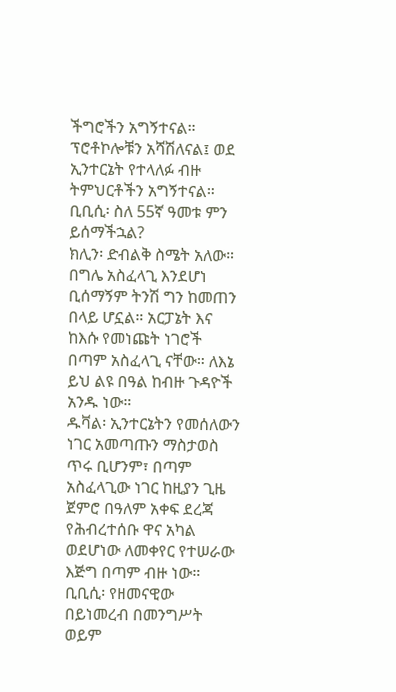ችግሮችን አግኝተናል። ፕሮቶኮሎቹን አሻሽለናል፤ ወደ ኢንተርኔት የተላለፉ ብዙ ትምህርቶችን አግኝተናል።
ቢቢሲ፡ ስለ 55ኛ ዓመቱ ምን ይሰማችኋል?
ክሊን፡ ድብልቅ ስሜት አለው። በግሌ አስፈላጊ እንደሆነ ቢሰማኝም ትንሽ ግን ከመጠን በላይ ሆኗል። አርፓኔት እና ከእሱ የመነጩት ነገሮች በጣም አስፈላጊ ናቸው። ለእኔ ይህ ልዩ በዓል ከብዙ ጉዳዮች አንዱ ነው።
ዱቫል፡ ኢንተርኔትን የመሰለውን ነገር አመጣጡን ማስታወስ ጥሩ ቢሆንም፣ በጣም አስፈላጊው ነገር ከዚያን ጊዜ ጀምሮ በዓለም አቀፍ ደረጃ የሕብረተሰቡ ዋና አካል ወደሆነው ለመቀየር የተሠራው እጅግ በጣም ብዙ ነው።
ቢቢሲ፡ የዘመናዊው በይነመረብ በመንግሥት ወይም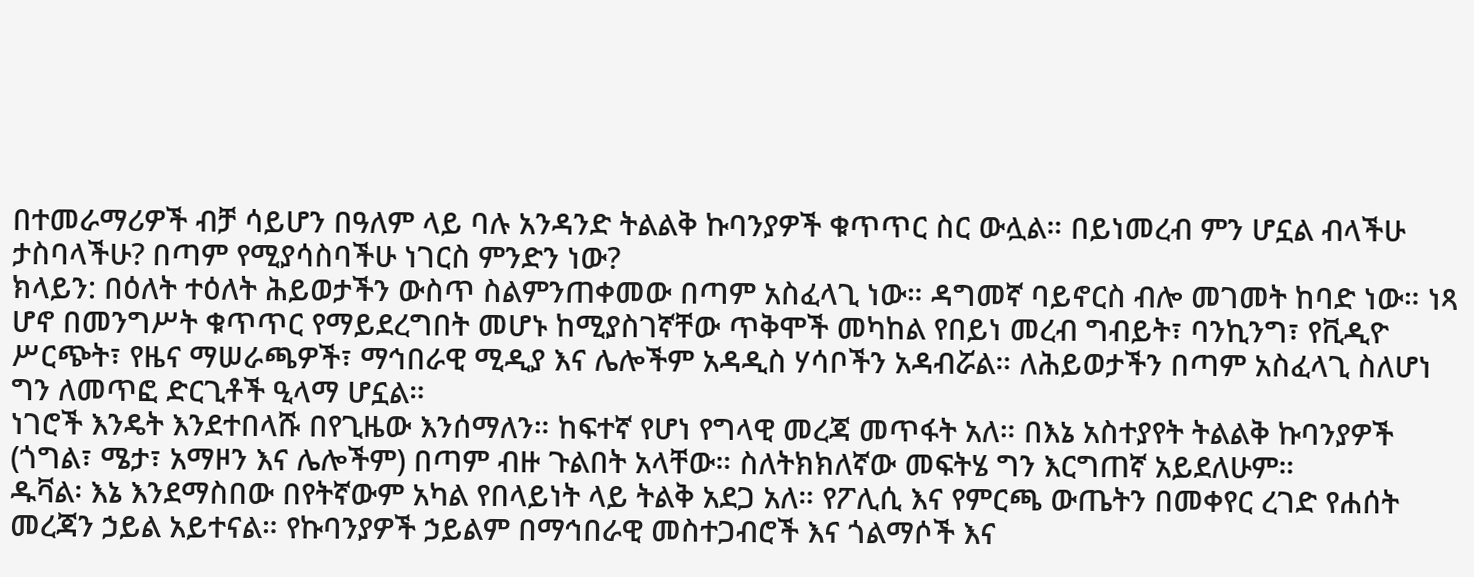በተመራማሪዎች ብቻ ሳይሆን በዓለም ላይ ባሉ አንዳንድ ትልልቅ ኩባንያዎች ቁጥጥር ስር ውሏል። በይነመረብ ምን ሆኗል ብላችሁ ታስባላችሁ? በጣም የሚያሳስባችሁ ነገርስ ምንድን ነው?
ክላይን: በዕለት ተዕለት ሕይወታችን ውስጥ ስልምንጠቀመው በጣም አስፈላጊ ነው። ዳግመኛ ባይኖርስ ብሎ መገመት ከባድ ነው። ነጻ ሆኖ በመንግሥት ቁጥጥር የማይደረግበት መሆኑ ከሚያስገኛቸው ጥቅሞች መካከል የበይነ መረብ ግብይት፣ ባንኪንግ፣ የቪዲዮ ሥርጭት፣ የዜና ማሠራጫዎች፣ ማኅበራዊ ሚዲያ እና ሌሎችም አዳዲስ ሃሳቦችን አዳብሯል። ለሕይወታችን በጣም አስፈላጊ ስለሆነ ግን ለመጥፎ ድርጊቶች ዒላማ ሆኗል።
ነገሮች እንዴት እንደተበላሹ በየጊዜው እንሰማለን። ከፍተኛ የሆነ የግላዊ መረጃ መጥፋት አለ። በእኔ አስተያየት ትልልቅ ኩባንያዎች (ጎግል፣ ሜታ፣ አማዞን እና ሌሎችም) በጣም ብዙ ጉልበት አላቸው። ስለትክክለኛው መፍትሄ ግን እርግጠኛ አይደለሁም።
ዱቫል፡ እኔ እንደማስበው በየትኛውም አካል የበላይነት ላይ ትልቅ አደጋ አለ። የፖሊሲ እና የምርጫ ውጤትን በመቀየር ረገድ የሐሰት መረጃን ኃይል አይተናል። የኩባንያዎች ኃይልም በማኅበራዊ መስተጋብሮች እና ጎልማሶች እና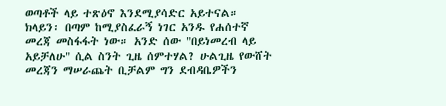ወጣቶች ላይ ተጽዕኖ እንደሚያሳድር አይተናል።
ክላይን፡ በጣም ከሚያስፈራኝ ነገር አንዱ የሐሰተኛ መረጃ መስፋፋት ነው። አንድ ሰው "በይነመረብ ላይ አይቻለሁ" ሲል ስንት ጊዜ ሰምተሃል? ሁልጊዜ የውሸት መረጃን ማሠራጨት ቢቻልም ግን ደብዳቤዎችን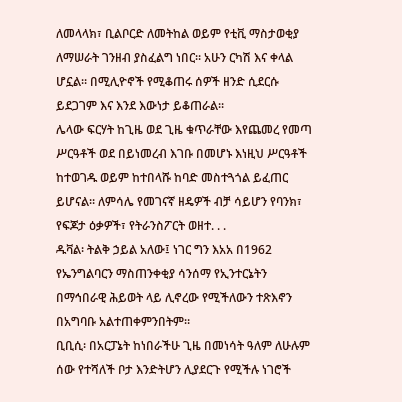ለመላላክ፣ ቢልቦርድ ለመትከል ወይም የቲቪ ማስታወቂያ ለማሠራት ገንዘብ ያስፈልግ ነበር። አሁን ርካሽ እና ቀላል ሆኗል። በሚሊዮኖች የሚቆጠሩ ሰዎች ዘንድ ሲደርሱ ይደጋገም እና እንደ እውነታ ይቆጠራል።
ሌላው ፍርሃት ከጊዜ ወደ ጊዜ ቁጥራቸው እየጨመረ የመጣ ሥርዓቶች ወደ በይነመረብ እገቡ በመሆኑ እነዚህ ሥርዓቶች ከተወገዱ ወይም ከተበላሹ ከባድ መስተጓጎል ይፈጠር ይሆናል። ለምሳሌ የመገናኛ ዘዴዎች ብቻ ሳይሆን የባንክ፣ የፍጆታ ዕቃዎች፣ የትራንስፖርት ወዘተ. . .
ዱቫል፡ ትልቅ ኃይል አለው፤ ነገር ግን እአአ በ1962 የኤንግልባርን ማስጠንቀቂያ ሳንሰማ የኢንተርኔትን በማኅበራዊ ሕይወት ላይ ሊኖረው የሚችለውን ተጽእኖን በአግባቡ አልተጠቀምንበትም።
ቢቢሲ፡ በአርፓኔት ከነበራችሁ ጊዜ በመነሳት ዓለም ለሁሉም ሰው የተሻለች ቦታ እንድትሆን ሊያደርጉ የሚችሉ ነገሮች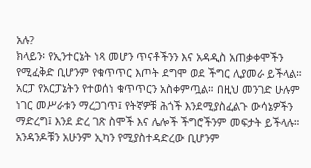አሉ?
ክላይን፡ የኢንተርኔት ነጻ መሆን ጥናቶችንን እና አዳዲስ አጠቃቀሞችን የሚፈቅድ ቢሆንም የቁጥጥር እጦት ደግሞ ወደ ችግር ሊያመራ ይችላል። አርፓ የአርፓኔትን የተወሰነ ቁጥጥርን አስቀምጧል። በዚህ መንገድ ሁሉም ነገር መሥራቱን ማረጋገጥ፤ የትኛዎቹ ሕጎች እንደሚያስፈልጉ ውሳኔዎችን ማድረግ፤ እንደ ድረ ገጽ ስሞች እና ሌሎች ችግሮችንም መፍታት ይችላሉ።
አንዳንዶቹን አሁንም ኢካን የሚያስተዳድረው ቢሆንም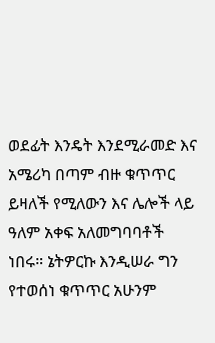ወደፊት እንዴት እንደሚራመድ እና አሜሪካ በጣም ብዙ ቁጥጥር ይዛለች የሚለውን እና ሌሎች ላይ ዓለም አቀፍ አለመግባባቶች ነበሩ። ኔትዎርኩ እንዲሠራ ግን የተወሰነ ቁጥጥር አሁንም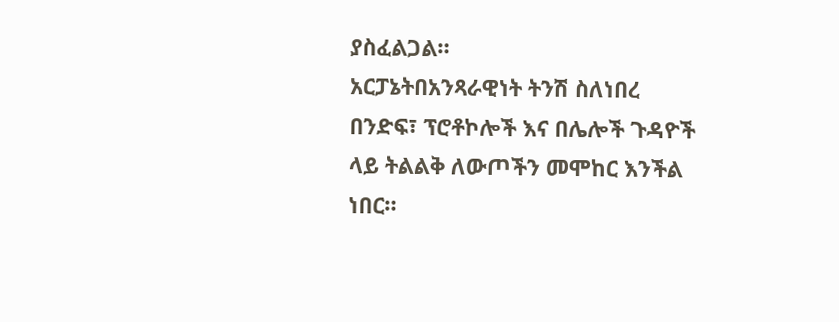ያስፈልጋል።
አርፓኔትበአንጻራዊነት ትንሽ ስለነበረ በንድፍ፣ ፕሮቶኮሎች እና በሌሎች ጉዳዮች ላይ ትልልቅ ለውጦችን መሞከር እንችል ነበር።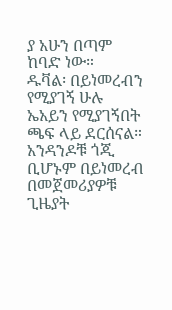ያ አሁን በጣም ከባድ ነው።
ዱቫል፡ በይነመረብን የሚያገኝ ሁሉ ኤአይን የሚያገኝበት ጫፍ ላይ ደርሰናል። አንዳንዶቹ ጎጂ ቢሆኑም በይነመረብ በመጀመሪያዎቹ ጊዜያት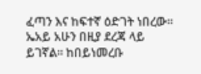ፈጣን እና ከፍተኛ ዕድገት ነበረው። ኤአይ አሁን በዚያ ደረጃ ላይ ይገኛል። ከበይነመረቡ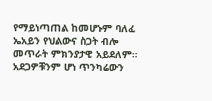የማይነጣጠል ከመሆኑም ባለፈ ኤአይን የህልውና ስጋት ብሎ መጥራት ምክንያታዊ አይደለም። አደጋዎቹንም ሆነ ጥንካሬውን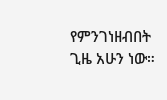የምንገነዘብበት ጊዜ አሁን ነው።